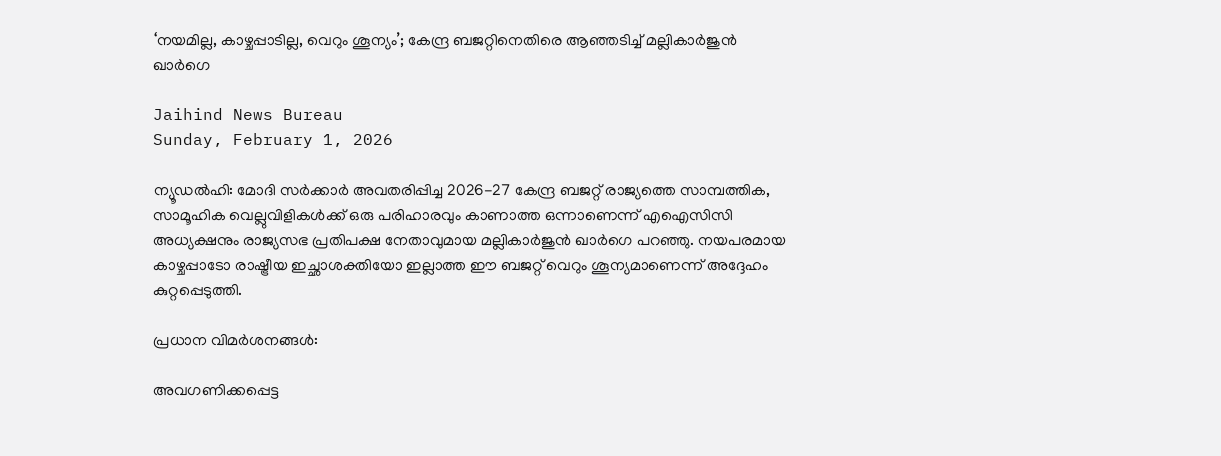‘നയമില്ല, കാഴ്ചപ്പാടില്ല, വെറും ശൂന്യം’; കേന്ദ്ര ബജറ്റിനെതിരെ ആഞ്ഞടിച്ച് മല്ലികാർജുൻ ഖാർഗെ

Jaihind News Bureau
Sunday, February 1, 2026

ന്യൂഡൽഹി: മോദി സർക്കാർ അവതരിപ്പിച്ച 2026-27 കേന്ദ്ര ബജറ്റ് രാജ്യത്തെ സാമ്പത്തിക, സാമൂഹിക വെല്ലുവിളികൾക്ക് ഒരു പരിഹാരവും കാണാത്ത ഒന്നാണെന്ന് എഐസിസി അധ്യക്ഷനും രാജ്യസഭ പ്രതിപക്ഷ നേതാവുമായ മല്ലികാർജുൻ ഖാർഗെ പറഞ്ഞു. നയപരമായ കാഴ്ചപ്പാടോ രാഷ്ട്രീയ ഇച്ഛാശക്തിയോ ഇല്ലാത്ത ഈ ബജറ്റ് വെറും ശൂന്യമാണെന്ന് അദ്ദേഹം കുറ്റപ്പെടുത്തി.

പ്രധാന വിമർശനങ്ങൾ:

അവഗണിക്കപ്പെട്ട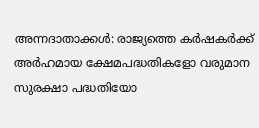അന്നദാതാക്കൾ: രാജ്യത്തെ കർഷകർക്ക് അർഹമായ ക്ഷേമപദ്ധതികളോ വരുമാന സുരക്ഷാ പദ്ധതിയോ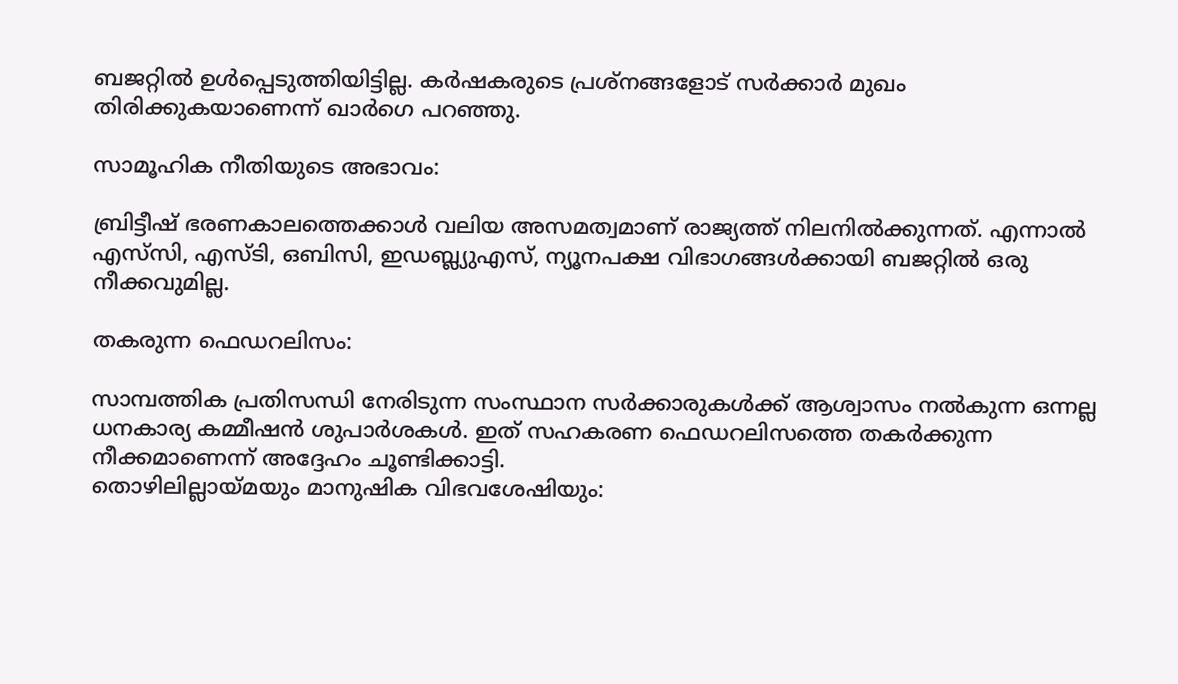ബജറ്റിൽ ഉൾപ്പെടുത്തിയിട്ടില്ല. കർഷകരുടെ പ്രശ്നങ്ങളോട് സർക്കാർ മുഖം തിരിക്കുകയാണെന്ന് ഖാർഗെ പറഞ്ഞു.

സാമൂഹിക നീതിയുടെ അഭാവം:

ബ്രിട്ടീഷ് ഭരണകാലത്തെക്കാൾ വലിയ അസമത്വമാണ് രാജ്യത്ത് നിലനിൽക്കുന്നത്. എന്നാൽ എസ്‌സി, എസ്ടി, ഒബിസി, ഇഡബ്ല്യുഎസ്, ന്യൂനപക്ഷ വിഭാഗങ്ങൾക്കായി ബജറ്റിൽ ഒരു നീക്കവുമില്ല.

തകരുന്ന ഫെഡറലിസം:

സാമ്പത്തിക പ്രതിസന്ധി നേരിടുന്ന സംസ്ഥാന സർക്കാരുകൾക്ക് ആശ്വാസം നൽകുന്ന ഒന്നല്ല ധനകാര്യ കമ്മീഷൻ ശുപാർശകൾ. ഇത് സഹകരണ ഫെഡറലിസത്തെ തകർക്കുന്ന നീക്കമാണെന്ന് അദ്ദേഹം ചൂണ്ടിക്കാട്ടി.
തൊഴിലില്ലായ്മയും മാനുഷിക വിഭവശേഷിയും: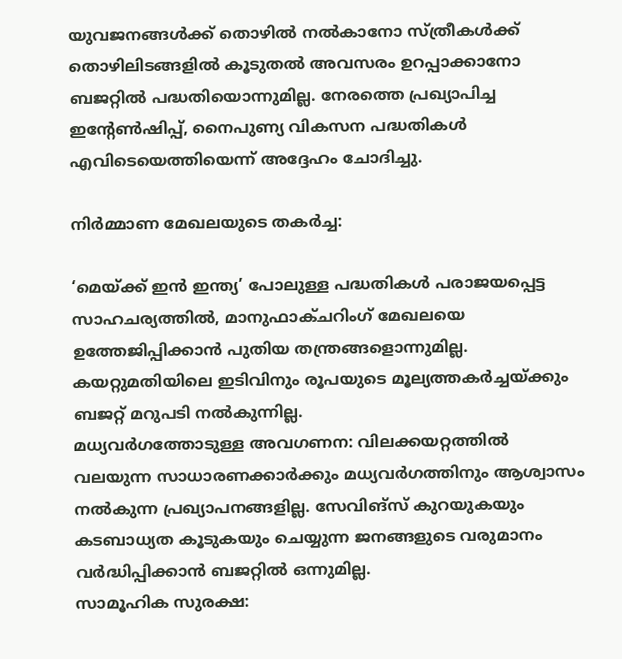യുവജനങ്ങൾക്ക് തൊഴിൽ നൽകാനോ സ്ത്രീകൾക്ക് തൊഴിലിടങ്ങളിൽ കൂടുതൽ അവസരം ഉറപ്പാക്കാനോ ബജറ്റിൽ പദ്ധതിയൊന്നുമില്ല. നേരത്തെ പ്രഖ്യാപിച്ച ഇന്റേൺഷിപ്പ്, നൈപുണ്യ വികസന പദ്ധതികൾ എവിടെയെത്തിയെന്ന് അദ്ദേഹം ചോദിച്ചു.

നിർമ്മാണ മേഖലയുടെ തകർച്ച:

‘മെയ്ക്ക് ഇൻ ഇന്ത്യ’ പോലുള്ള പദ്ധതികൾ പരാജയപ്പെട്ട സാഹചര്യത്തിൽ, മാനുഫാക്ചറിംഗ് മേഖലയെ ഉത്തേജിപ്പിക്കാൻ പുതിയ തന്ത്രങ്ങളൊന്നുമില്ല. കയറ്റുമതിയിലെ ഇടിവിനും രൂപയുടെ മൂല്യത്തകർച്ചയ്ക്കും ബജറ്റ് മറുപടി നൽകുന്നില്ല.
മധ്യവർഗത്തോടുള്ള അവഗണന: വിലക്കയറ്റത്തിൽ വലയുന്ന സാധാരണക്കാർക്കും മധ്യവർഗത്തിനും ആശ്വാസം നൽകുന്ന പ്രഖ്യാപനങ്ങളില്ല. സേവിങ്സ് കുറയുകയും കടബാധ്യത കൂടുകയും ചെയ്യുന്ന ജനങ്ങളുടെ വരുമാനം വർദ്ധിപ്പിക്കാൻ ബജറ്റിൽ ഒന്നുമില്ല.
സാമൂഹിക സുരക്ഷ: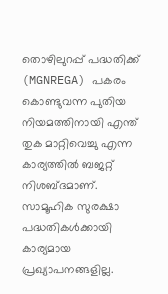തൊഴിലുറപ്പ് പദ്ധതിക്ക് (MGNREGA) പകരം കൊണ്ടുവന്ന പുതിയ നിയമത്തിനായി എന്ത് തുക മാറ്റിവെച്ചു എന്ന കാര്യത്തിൽ ബജറ്റ് നിശബ്ദമാണ്. സാമൂഹിക സുരക്ഷാ പദ്ധതികൾക്കായി കാര്യമായ പ്രഖ്യാപനങ്ങളില്ല.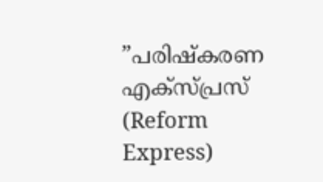”പരിഷ്കരണ എക്സ്പ്രസ് (Reform Express)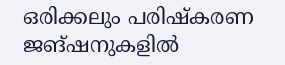ഒരിക്കലും പരിഷ്കരണ ജങ്ഷനുകളിൽ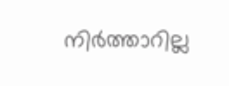നിർത്താറില്ല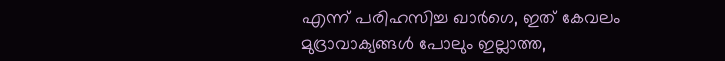എന്ന് പരിഹസിച്ച ഖാർഗെ, ഇത് കേവലം മുദ്രാവാക്യങ്ങൾ പോലും ഇല്ലാത്ത,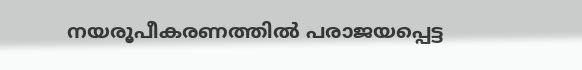നയരൂപീകരണത്തിൽ പരാജയപ്പെട്ട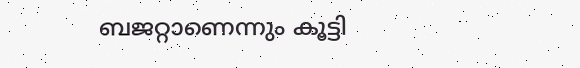ബജറ്റാണെന്നും കൂട്ടി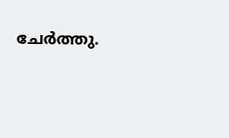ചേർത്തു.